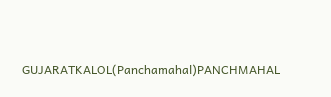GUJARATKALOL(Panchamahal)PANCHMAHAL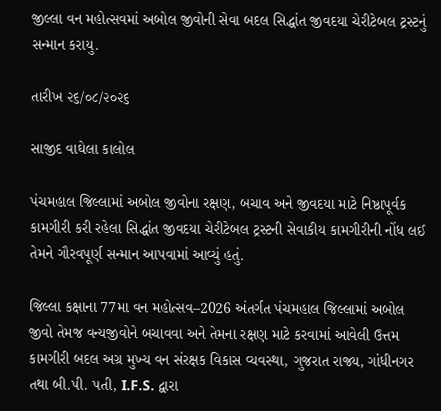જીલ્લા વન મહોત્સવમાં અબોલ જીવોની સેવા બદલ સિદ્ધાંત જીવદયા ચેરીટેબલ ટ્રસ્ટનું સન્માન કરાયુ.

તારીખ ૨૬/૦૮/૨૦૨૬

સાજીદ વાઘેલા કાલોલ

પંચમહાલ જિલ્લામાં અબોલ જીવોના રક્ષણ, બચાવ અને જીવદયા માટે નિષ્ઠાપૂર્વક કામગીરી કરી રહેલા સિદ્ધાંત જીવદયા ચેરીટેબલ ટ્રસ્ટની સેવાકીય કામગીરીની નોંધ લઈ તેમને ગૌરવપૂર્ણ સન્માન આપવામાં આવ્યું હતું.

જિલ્લા કક્ષાના 77મા વન મહોત્સવ–2026 અંતર્ગત પંચમહાલ જિલ્લામાં અબોલ જીવો તેમજ વન્યજીવોને બચાવવા અને તેમના રક્ષણ માટે કરવામાં આવેલી ઉત્તમ કામગીરી બદલ અગ્ર મુખ્ય વન સંરક્ષક વિકાસ વ્યવસ્થા, ગુજરાત રાજ્ય, ગાંધીનગર તથા બી.પી. પતી, I.F.S. દ્વારા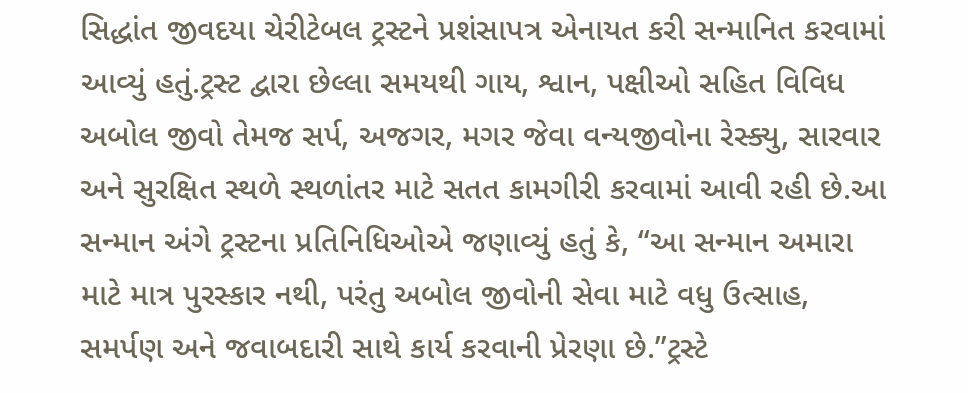સિદ્ધાંત જીવદયા ચેરીટેબલ ટ્રસ્ટને પ્રશંસાપત્ર એનાયત કરી સન્માનિત કરવામાં આવ્યું હતું.ટ્રસ્ટ દ્વારા છેલ્લા સમયથી ગાય, શ્વાન, પક્ષીઓ સહિત વિવિધ અબોલ જીવો તેમજ સર્પ, અજગર, મગર જેવા વન્યજીવોના રેસ્ક્યુ, સારવાર અને સુરક્ષિત સ્થળે સ્થળાંતર માટે સતત કામગીરી કરવામાં આવી રહી છે.આ સન્માન અંગે ટ્રસ્ટના પ્રતિનિધિઓએ જણાવ્યું હતું કે, “આ સન્માન અમારા માટે માત્ર પુરસ્કાર નથી, પરંતુ અબોલ જીવોની સેવા માટે વધુ ઉત્સાહ, સમર્પણ અને જવાબદારી સાથે કાર્ય કરવાની પ્રેરણા છે.”ટ્રસ્ટે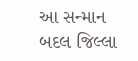આ સન્માન બદલ જિલ્લા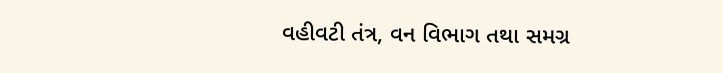વહીવટી તંત્ર, વન વિભાગ તથા સમગ્ર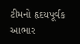ટીમનો હૃદયપૂર્વક આભાર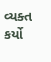વ્યક્ત કર્યો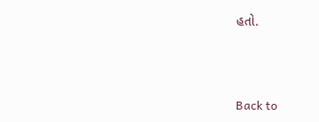હતો.



Back to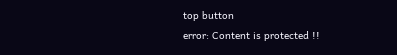top button
error: Content is protected !!